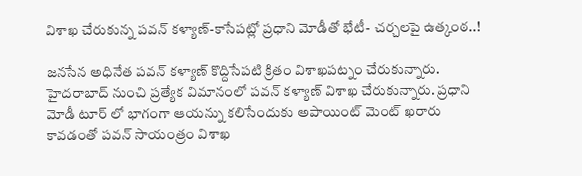విశాఖ చేరుకున్న పవన్ కళ్యాణ్-కాసేపట్లో ప్రధాని మోడీతో భేటీ- చర్చలపై ఉత్కంఠ..!

జనసేన అధినేత పవన్ కళ్యాణ్ కొద్దిసేపటి క్రితం విశాఖపట్నం చేరుకున్నారు. హైదరాబాద్ నుంచి ప్రత్యేక విమానంలో పవన్ కళ్యాణ్ విశాఖ చేరుకున్నారు. ప్రధాని మోడీ టూర్ లో భాగంగా ఆయన్ను కలిసేందుకు అపాయింట్ మెంట్ ఖరారు కావడంతో పవన్ సాయంత్రం విశాఖ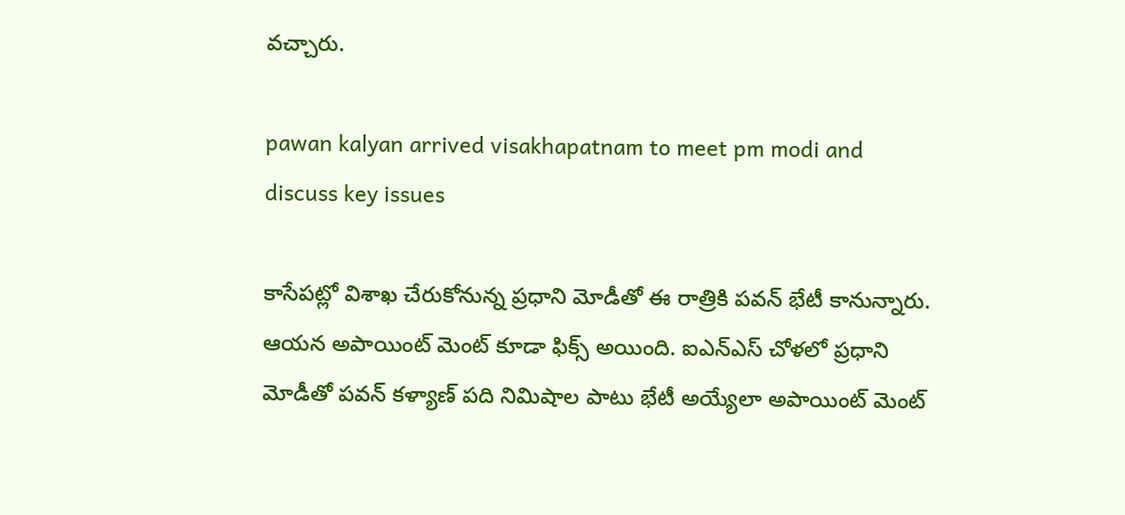వచ్చారు.

pawan kalyan arrived visakhapatnam to meet pm modi and discuss key issues

కాసేపట్లో విశాఖ చేరుకోనున్న ప్రధాని మోడీతో ఈ రాత్రికి పవన్ భేటీ కానున్నారు. ఆయన అపాయింట్ మెంట్ కూడా ఫిక్స్ అయింది. ఐఎన్ఎస్ చోళలో ప్రధాని మోడీతో పవన్ కళ్యాణ్ పది నిమిషాల పాటు భేటీ అయ్యేలా అపాయింట్ మెంట్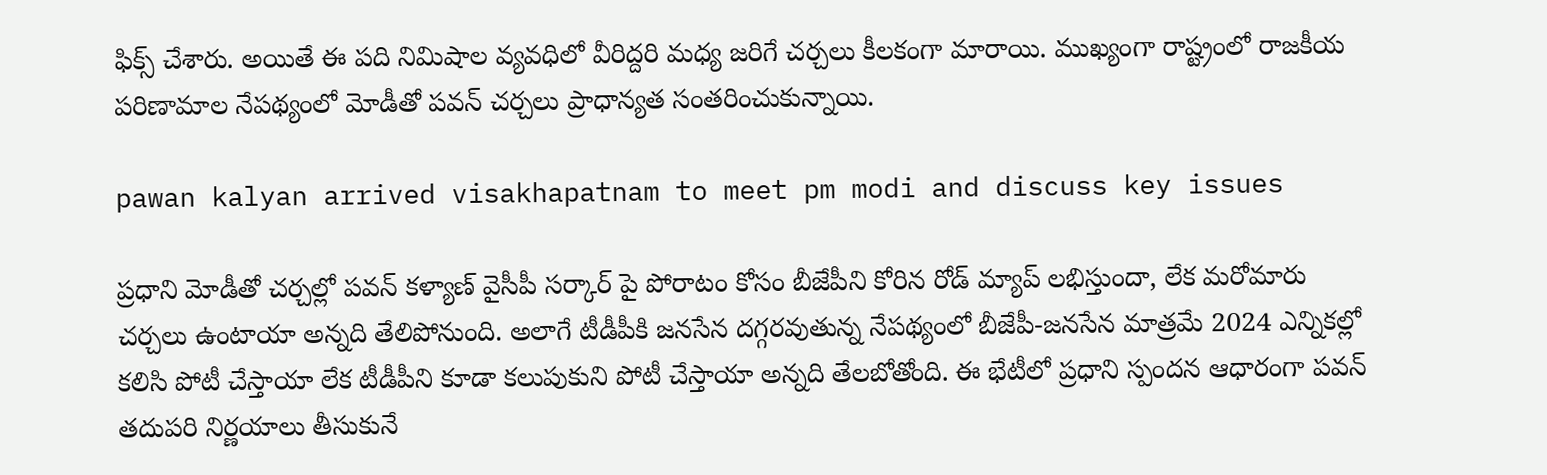ఫిక్స్ చేశారు. అయితే ఈ పది నిమిషాల వ్యవధిలో వీరిద్దరి మధ్య జరిగే చర్చలు కీలకంగా మారాయి. ముఖ్యంగా రాష్ట్రంలో రాజకీయ పరిణామాల నేపథ్యంలో మోడీతో పవన్ చర్చలు ప్రాధాన్యత సంతరించుకున్నాయి.

pawan kalyan arrived visakhapatnam to meet pm modi and discuss key issues

ప్రధాని మోడీతో చర్చల్లో పవన్ కళ్యాణ్ వైసీపీ సర్కార్ పై పోరాటం కోసం బీజేపీని కోరిన రోడ్ మ్యాప్ లభిస్తుందా, లేక మరోమారు చర్చలు ఉంటాయా అన్నది తేలిపోనుంది. అలాగే టీడీపీకి జనసేన దగ్గరవుతున్న నేపథ్యంలో బీజేపీ-జనసేన మాత్రమే 2024 ఎన్నికల్లో కలిసి పోటీ చేస్తాయా లేక టీడీపీని కూడా కలుపుకుని పోటీ చేస్తాయా అన్నది తేలబోతోంది. ఈ భేటీలో ప్రధాని స్పందన ఆధారంగా పవన్ తదుపరి నిర్ణయాలు తీసుకునే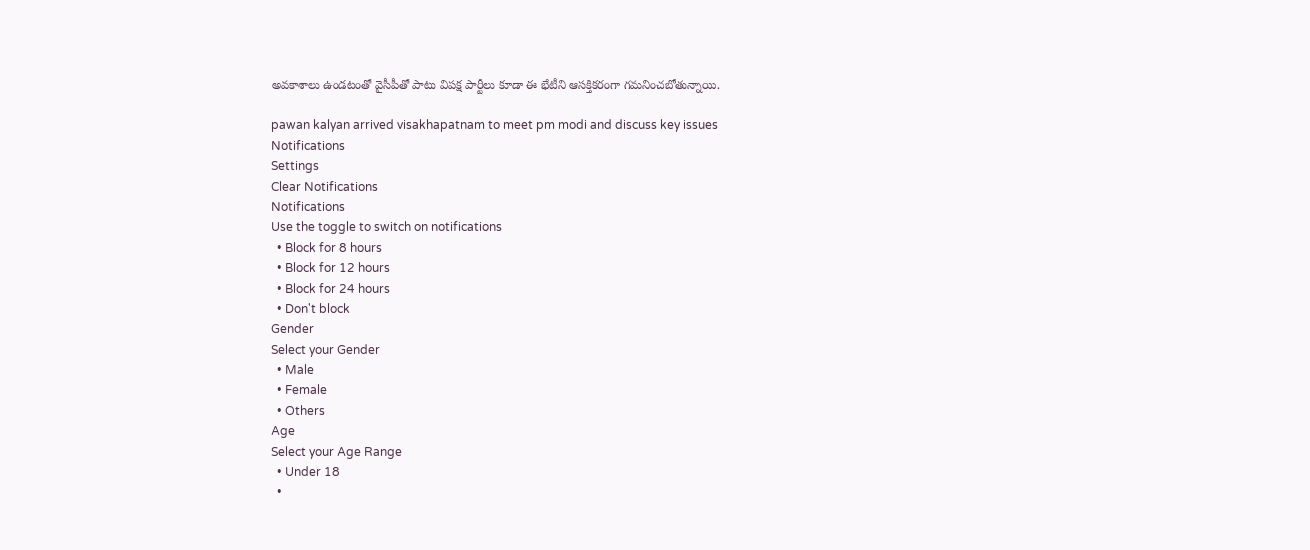అవకాశాలు ఉండటంతో వైసీపీతో పాటు విపక్ష పార్టీలు కూడా ఈ భేటీని ఆసక్తికరంగా గమనించబోతున్నాయి.

pawan kalyan arrived visakhapatnam to meet pm modi and discuss key issues
Notifications
Settings
Clear Notifications
Notifications
Use the toggle to switch on notifications
  • Block for 8 hours
  • Block for 12 hours
  • Block for 24 hours
  • Don't block
Gender
Select your Gender
  • Male
  • Female
  • Others
Age
Select your Age Range
  • Under 18
  •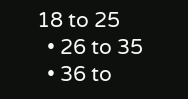18 to 25
  • 26 to 35
  • 36 to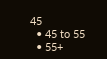45
  • 45 to 55
  • 55+